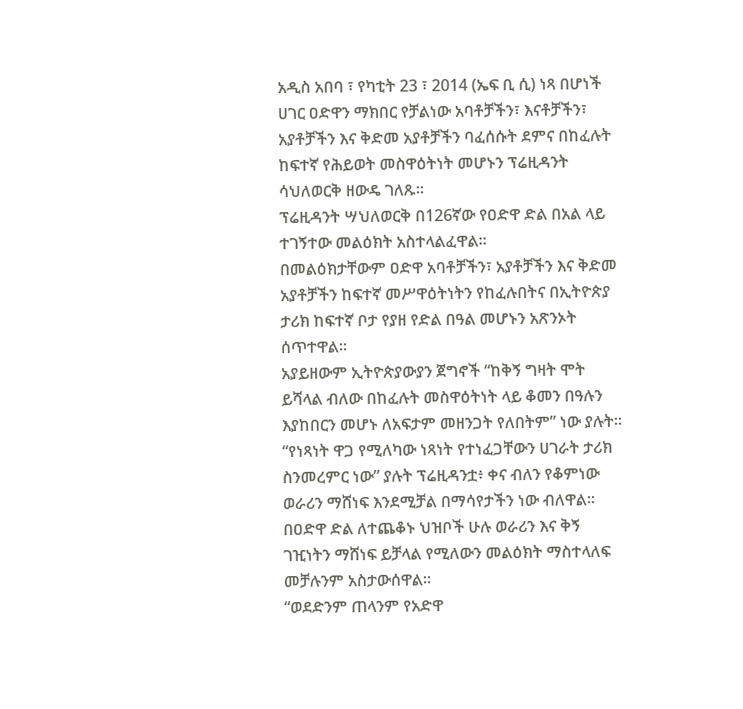አዲስ አበባ ፣ የካቲት 23 ፣ 2014 (ኤፍ ቢ ሲ) ነጻ በሆነች ሀገር ዐድዋን ማክበር የቻልነው አባቶቻችን፣ እናቶቻችን፣ አያቶቻችን እና ቅድመ አያቶቻችን ባፈሰሱት ደምና በከፈሉት ከፍተኛ የሕይወት መስዋዕትነት መሆኑን ፕሬዚዳንት ሳህለወርቅ ዘውዴ ገለጹ።
ፕሬዚዳንት ሣህለወርቅ በ126ኛው የዐድዋ ድል በአል ላይ ተገኝተው መልዕክት አስተላልፈዋል።
በመልዕክታቸውም ዐድዋ አባቶቻችን፣ አያቶቻችን እና ቅድመ አያቶቻችን ከፍተኛ መሥዋዕትነትን የከፈሉበትና በኢትዮጵያ ታሪክ ከፍተኛ ቦታ የያዘ የድል በዓል መሆኑን አጽንኦት ሰጥተዋል።
አያይዘውም ኢትዮጵያውያን ጀግኖች “ከቅኝ ግዛት ሞት ይሻላል ብለው በከፈሉት መስዋዕትነት ላይ ቆመን በዓሉን እያከበርን መሆኑ ለአፍታም መዘንጋት የለበትም” ነው ያሉት።
“የነጻነት ዋጋ የሚለካው ነጻነት የተነፈጋቸውን ሀገራት ታሪክ ስንመረምር ነው” ያሉት ፕሬዚዳንቷ፥ ቀና ብለን የቆምነው ወራሪን ማሸነፍ እንደሚቻል በማሳየታችን ነው ብለዋል።
በዐድዋ ድል ለተጨቆኑ ህዝቦች ሁሉ ወራሪን እና ቅኝ ገዢነትን ማሸነፍ ይቻላል የሚለውን መልዕክት ማስተላለፍ መቻሉንም አስታውሰዋል።
“ወደድንም ጠላንም የአድዋ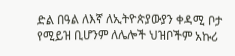ድል በዓል ለእኛ ለኢትዮጵያውያን ቀዳሚ ቦታ የሚይዝ ቢሆንም ለሌሎች ህዝቦችም አኩሪ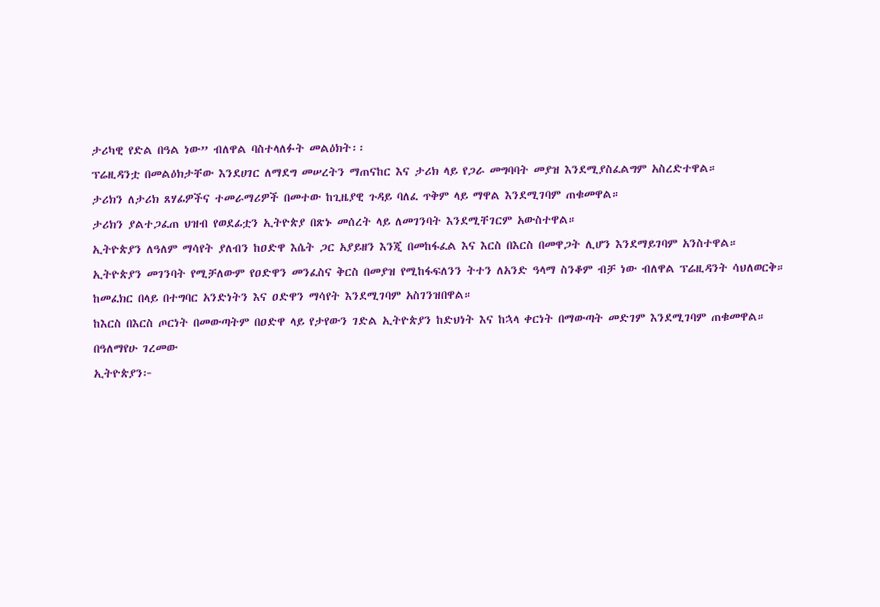ታሪካዊ የድል በዓል ነው” ብለዋል ባስተላለፉት መልዕክት፡፡
ፕሬዚዳንቷ በመልዕክታቸው እንደሀገር ለማደግ መሠረትን ማጠናከር እና ታሪክ ላይ የጋራ መግባባት መያዝ እንደሚያስፈልግም አስረድተዋል።
ታሪክን ለታሪክ ጸሃፊዎችና ተመራማሪዎች በመተው ከጊዜያዊ ጉዳይ ባለፈ ጥቅም ላይ ማዋል እንደሚገባም ጠቁመዋል።
ታሪክን ያልተጋፈጠ ህዝብ የወደፊቷን ኢትዮጵያ በጽኑ መሰረት ላይ ለመገንባት እንደሚቸገርም አውስተዋል።
ኢትዮጵያን ለዓለም ማሳየት ያለብን ከዐድዋ እሴት ጋር አያይዘን እንጂ በመከፋፈል እና እርስ በእርስ በመዋጋት ሊሆን እንደማይገባም አንስተዋል።
ኢትዮጵያን መገንባት የሚቻለውም የዐድዋን መንፈስና ቅርስ በመያዝ የሚከፋፍለንን ትተን ለአንድ ዓላማ ስንቆም ብቻ ነው ብለዋል ፕሬዚዳንት ሳህለወርቅ።
ከመፈክር በላይ በተግባር አንድነትን እና ዐድዋን ማሳየት እንደሚገባም አስገንዝበዋል።
ከእርስ በእርስ ጦርነት በመውጣትም በዐድዋ ላይ የታየውን ገድል ኢትዮጵያን ከድህነት እና ከኋላ ቀርነት በማውጣት መድገም እንደሚገባም ጠቁመዋል።
በዓለማየሁ ገረመው
ኢትዮጵያን፦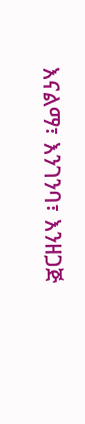እናልማ፣ እንገንባ፣ እንዘጋጅ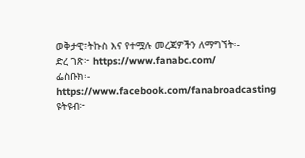ወቅታዊ፣ትኩስ እና የተሟሉ መረጃዎችን ለማግኘት፡-
ድረ ገጽ፦ https://www.fanabc.com/
ፌስቡክ፡- https://www.facebook.com/fanabroadcasting
ዩትዩብ፦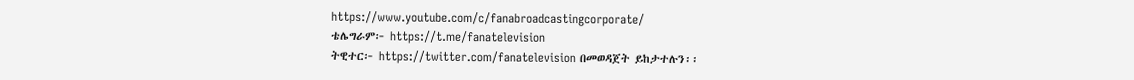https://www.youtube.com/c/fanabroadcastingcorporate/
ቴሌግራም፦ https://t.me/fanatelevision
ትዊተር፦ https://twitter.com/fanatelevision በመወዳጀት ይከታተሉን፡፡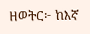ዘወትር፦ ከእኛ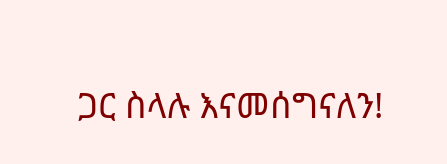ጋር ስላሉ እናመሰግናለን!